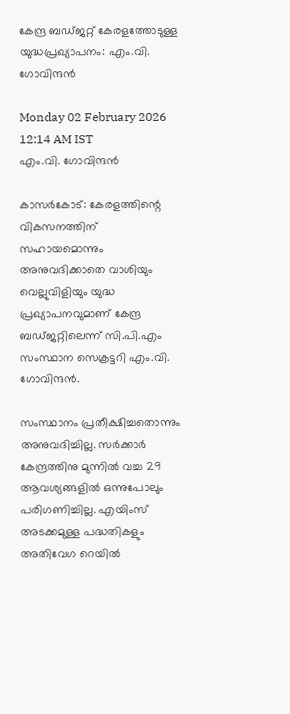കേന്ദ്ര ബഡ്ജറ്റ് കേരളത്തോടുള്ള യുദ്ധപ്രഖ്യാപനം: എം.വി. ഗോവിന്ദൻ

Monday 02 February 2026 12:14 AM IST
എം.വി. ഗോവിന്ദൻ

കാസർകോട്: കേരളത്തിന്റെ വികസനത്തിന് സഹായമൊന്നും അനുവദിക്കാതെ വാശിയും വെല്ലുവിളിയും യുദ്ധ പ്രഖ്യാപനവുമാണ് കേന്ദ്ര ബഡ്ജറ്റിലെന്ന് സി.പി.എം സംസ്ഥാന സെക്രട്ടറി എം.വി. ഗോവിന്ദൻ.

സംസ്ഥാനം പ്രതീക്ഷിച്ചതൊന്നും അനുവദിച്ചില്ല. സർക്കാർ കേന്ദ്രത്തിനു മുന്നിൽ വച്ച 29 ആവശ്യങ്ങളിൽ ഒന്നുപോലും പരിഗണിച്ചില്ല. എയിംസ് അടക്കമുള്ള പദ്ധതികളും അതിവേഗ റെയിൽ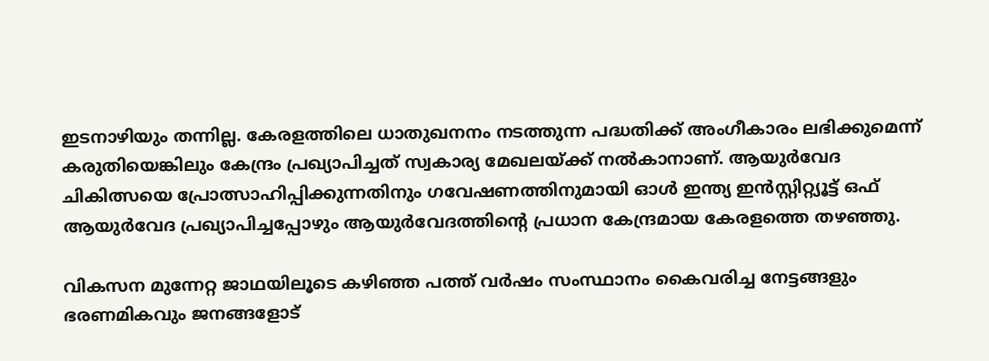ഇടനാഴിയും തന്നില്ല. കേരളത്തിലെ ധാതുഖനനം നടത്തുന്ന പദ്ധതിക്ക് അംഗീകാരം ലഭിക്കുമെന്ന് കരുതിയെങ്കിലും കേന്ദ്രം പ്രഖ്യാപിച്ചത് സ്വകാര്യ മേഖലയ്ക്ക് നൽകാനാണ്. ആയുർവേദ ചികിത്സയെ പ്രോത്സാഹിപ്പിക്കുന്നതിനും ഗവേഷണത്തിനുമായി ഓൾ ഇന്ത്യ ഇൻസ്റ്റിറ്റ്യൂട്ട് ഒഫ് ആയുർവേദ പ്രഖ്യാപിച്ചപ്പോഴും ആയുർവേദത്തിന്റെ പ്രധാന കേന്ദ്രമായ കേരളത്തെ തഴഞ്ഞു.

വികസന മുന്നേറ്റ ജാഥയിലൂടെ കഴിഞ്ഞ പത്ത് വർഷം സംസ്ഥാനം കൈവരിച്ച നേട്ടങ്ങളും ഭരണമികവും ജനങ്ങളോട്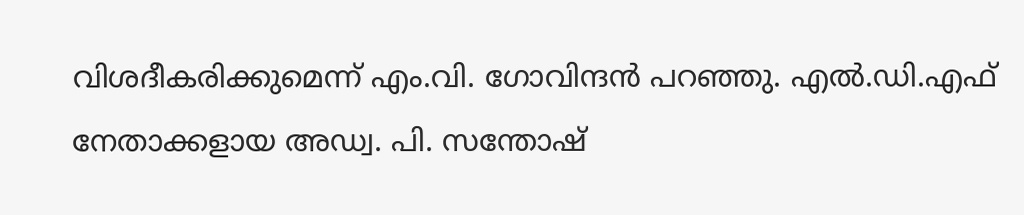വിശദീകരിക്കുമെന്ന് എം.വി. ഗോവിന്ദൻ പറഞ്ഞു. എൽ.ഡി.എഫ് നേതാക്കളായ അഡ്വ. പി. സന്തോഷ്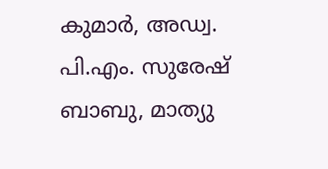കുമാർ, അഡ്വ. പി.എം. സുരേഷ് ബാബു, മാത്യു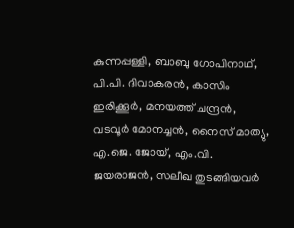കുന്നപ്പള്ളി, ബാബു ഗോപിനാഥ്‌, പി.പി. ദിവാകരൻ, കാസിം ഇരിക്കൂർ, മനയത്ത് ചന്ദ്രൻ, വടവൂർ മോനച്ചൻ, നൈസ് മാത്യു, എ.ജെ. ജോയ്, എം.വി. ജയരാജൻ, സലീഖ തുടങ്ങിയവർ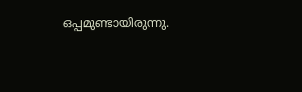ഒപ്പമുണ്ടായിരുന്നു.